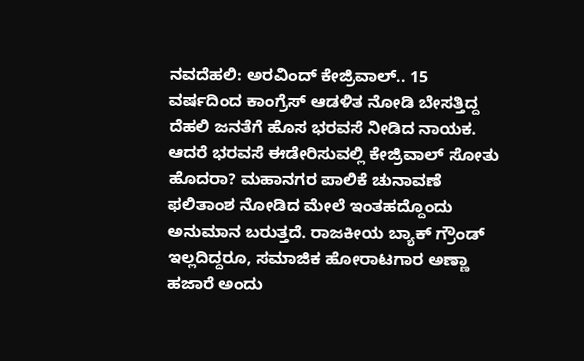ನವದೆಹಲಿ: ಅರವಿಂದ್ ಕೇಜ್ರಿವಾಲ್.. 15 ವರ್ಷದಿಂದ ಕಾಂಗ್ರೆಸ್ ಆಡಳಿತ ನೋಡಿ ಬೇಸತ್ತಿದ್ದ ದೆಹಲಿ ಜನತೆಗೆ ಹೊಸ ಭರವಸೆ ನೀಡಿದ ನಾಯಕ. ಆದರೆ ಭರವಸೆ ಈಡೇರಿಸುವಲ್ಲಿ ಕೇಜ್ರಿವಾಲ್ ಸೋತು ಹೊದರಾ? ಮಹಾನಗರ ಪಾಲಿಕೆ ಚುನಾವಣೆ ಫಲಿತಾಂಶ ನೋಡಿದ ಮೇಲೆ ಇಂತಹದ್ದೊಂದು ಅನುಮಾನ ಬರುತ್ತದೆ. ರಾಜಕೀಯ ಬ್ಯಾಕ್ ಗ್ರೌಂಡ್ ಇಲ್ಲದಿದ್ದರೂ, ಸಮಾಜಿಕ ಹೋರಾಟಗಾರ ಅಣ್ಣಾ ಹಜಾರೆ ಅಂದು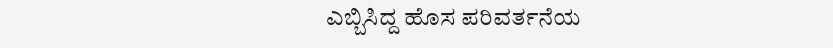ಎಬ್ಬಿಸಿದ್ದ ಹೊಸ ಪರಿವರ್ತನೆಯ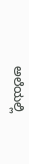ಅಲೆಯಲ್ಲಿ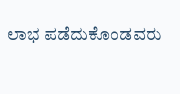ಲಾಭ ಪಡೆದುಕೊಂಡವರು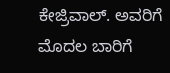ಕೇಜ್ರಿವಾಲ್. ಅವರಿಗೆ ಮೊದಲ ಬಾರಿಗೆ